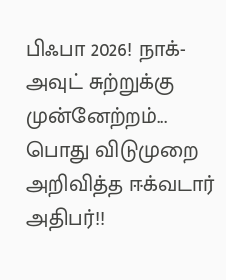பிஃபா 2026! நாக்-அவுட் சுற்றுக்கு முன்னேற்றம்... பொது விடுமுறை அறிவித்த ஈக்வடார் அதிபர்!!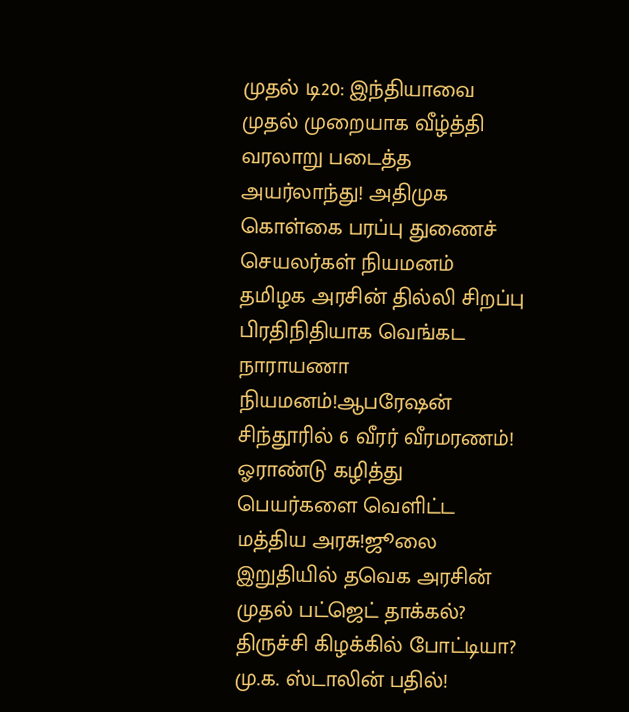முதல் டி20: இந்தியாவை முதல் முறையாக வீழ்த்தி வரலாறு படைத்த அயர்லாந்து! அதிமுக கொள்கை பரப்பு துணைச் செயலர்கள் நியமனம் தமிழக அரசின் தில்லி சிறப்பு பிரதிநிதியாக வெங்கட நாராயணா நியமனம்!ஆபரேஷன் சிந்தூரில் 6 வீரர் வீரமரணம்! ஓராண்டு கழித்து பெயர்களை வெளிட்ட மத்திய அரசு!ஜூலை இறுதியில் தவெக அரசின் முதல் பட்ஜெட் தாக்கல்? திருச்சி கிழக்கில் போட்டியா? மு.க. ஸ்டாலின் பதில்!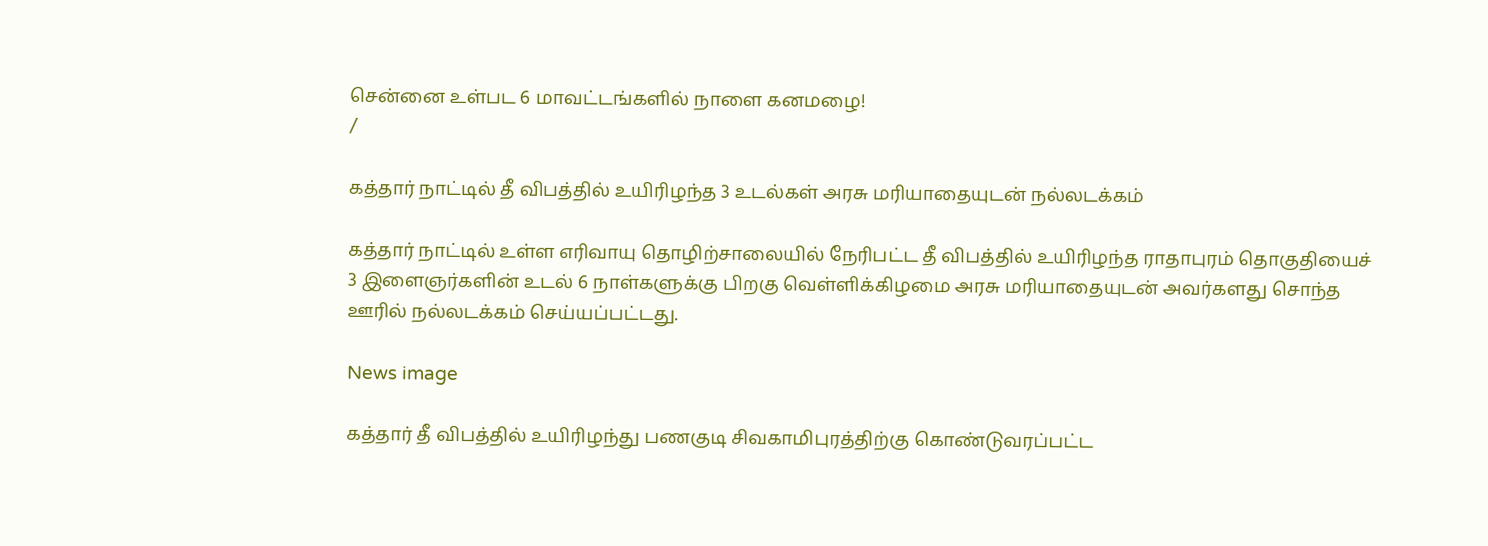சென்னை உள்பட 6 மாவட்டங்களில் நாளை கனமழை!
/

கத்தார் நாட்டில் தீ விபத்தில் உயிரிழந்த 3 உடல்கள் அரசு மரியாதையுடன் நல்லடக்கம்

கத்தார் நாட்டில் உள்ள எரிவாயு தொழிற்சாலையில் நேரிபட்ட தீ விபத்தில் உயிரிழந்த ராதாபுரம் தொகுதியைச் 3 இளைஞர்களின் உடல் 6 நாள்களுக்கு பிறகு வெள்ளிக்கிழமை அரசு மரியாதையுடன் அவர்களது சொந்த ஊரில் நல்லடக்கம் செய்யப்பட்டது.

News image

கத்தார் தீ விபத்தில் உயிரிழந்து பணகுடி சிவகாமிபுரத்திற்கு கொண்டுவரப்பட்ட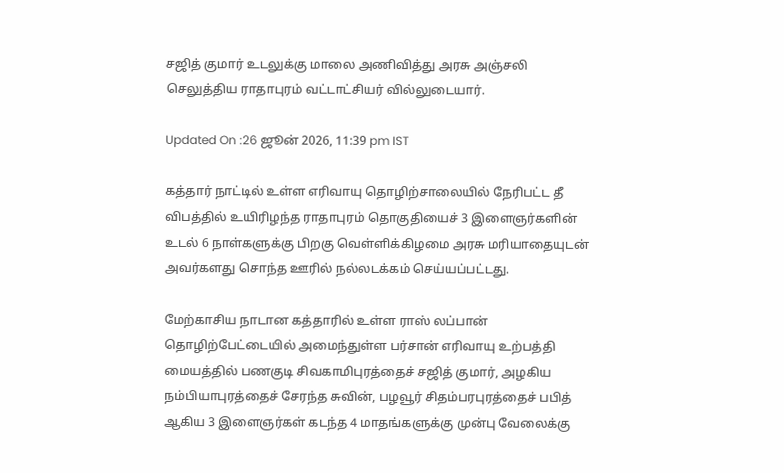சஜித் குமார் உடலுக்கு மாலை அணிவித்து அரசு அஞ்சலி செலுத்திய ராதாபுரம் வட்டாட்சியர் வில்லுடையார்.

Updated On :26 ஜூன் 2026, 11:39 pm IST

கத்தார் நாட்டில் உள்ள எரிவாயு தொழிற்சாலையில் நேரிபட்ட தீ விபத்தில் உயிரிழந்த ராதாபுரம் தொகுதியைச் 3 இளைஞர்களின் உடல் 6 நாள்களுக்கு பிறகு வெள்ளிக்கிழமை அரசு மரியாதையுடன் அவர்களது சொந்த ஊரில் நல்லடக்கம் செய்யப்பட்டது.

மேற்காசிய நாடான கத்தாரில் உள்ள ராஸ் லப்பான் தொழிற்பேட்டையில் அமைந்துள்ள பர்சான் எரிவாயு உற்பத்தி மையத்தில் பணகுடி சிவகாமிபுரத்தைச் சஜித் குமார், அழகிய நம்பியாபுரத்தைச் சேரந்த சுவின், பழவூர் சிதம்பரபுரத்தைச் பபித் ஆகிய 3 இளைஞர்கள் கடந்த 4 மாதங்களுக்கு முன்பு வேலைக்கு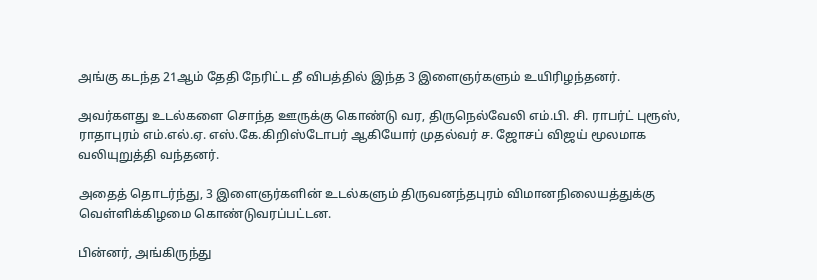அங்கு கடந்த 21ஆம் தேதி நேரிட்ட தீ விபத்தில் இந்த 3 இளைஞர்களும் உயிரிழந்தனர்.

அவர்களது உடல்களை சொந்த ஊருக்கு கொண்டு வர, திருநெல்வேலி எம்.பி. சி. ராபர்ட் புரூஸ், ராதாபுரம் எம்.எல்.ஏ. எஸ்.கே.கிறிஸ்டோபர் ஆகியோர் முதல்வர் ச. ஜோசப் விஜய் மூலமாக வலியுறுத்தி வந்தனர்.

அதைத் தொடர்ந்து, 3 இளைஞர்களின் உடல்களும் திருவனந்தபுரம் விமானநிலையத்துக்கு வெள்ளிக்கிழமை கொண்டுவரப்பட்டன.

பின்னர், அங்கிருந்து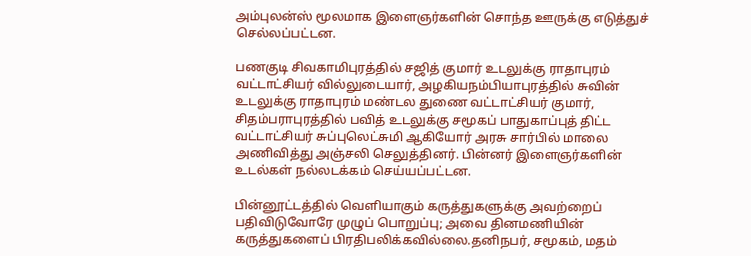அம்புலன்ஸ் மூலமாக இளைஞர்களின் சொந்த ஊருக்கு எடுத்துச் செல்லப்பட்டன.

பணகுடி சிவகாமிபுரத்தில் சஜித் குமார் உடலுக்கு ராதாபுரம் வட்டாட்சியர் வில்லுடையார், அழகியநம்பியாபுரத்தில் சுவின் உடலுக்கு ராதாபுரம் மண்டல துணை வட்டாட்சியர் குமார், சிதம்பராபுரத்தில் பவித் உடலுக்கு சமூகப் பாதுகாப்புத் திட்ட வட்டாட்சியர் சுப்புலெட்சுமி ஆகியோர் அரசு சார்பில் மாலை அணிவித்து அஞ்சலி செலுத்தினர். பின்னர் இளைஞர்களின் உடல்கள் நல்லடக்கம் செய்யப்பட்டன.

பின்னூட்டத்தில் வெளியாகும் கருத்துகளுக்கு அவற்றைப் பதிவிடுவோரே முழுப் பொறுப்பு; அவை தினமணியின் கருத்துகளைப் பிரதிபலிக்கவில்லை.தனிநபர், சமூகம், மதம்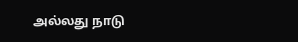அல்லது நாடு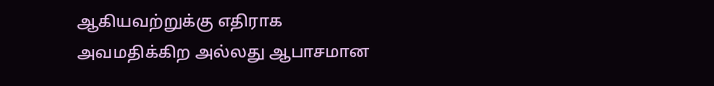ஆகியவற்றுக்கு எதிராக அவமதிக்கிற அல்லது ஆபாசமான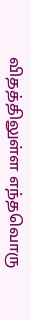விதத்திலுள்ள எந்தவொரு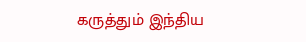கருத்தும் இந்திய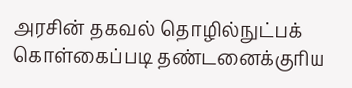அரசின் தகவல் தொழில்நுட்பக் கொள்கைப்படி தண்டனைக்குரிய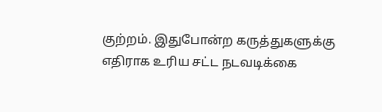குற்றம். இதுபோன்ற கருத்துகளுக்கு எதிராக உரிய சட்ட நடவடிக்கை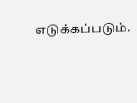எடுக்கப்படும்.